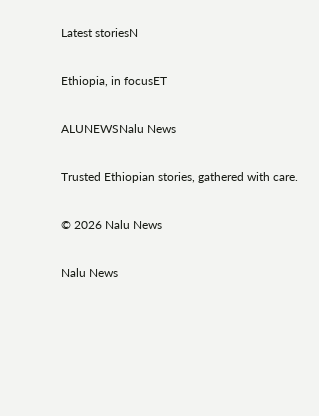Latest storiesN

Ethiopia, in focusET

ALUNEWSNalu News

Trusted Ethiopian stories, gathered with care.

© 2026 Nalu News

Nalu News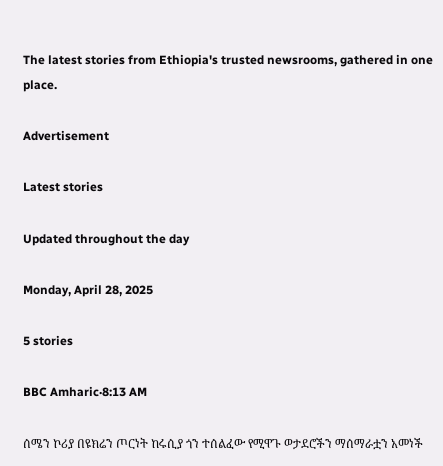The latest stories from Ethiopia's trusted newsrooms, gathered in one place.

Advertisement

Latest stories

Updated throughout the day

Monday, April 28, 2025

5 stories

BBC Amharic·8:13 AM

ሰሜን ኮሪያ በዩክሬን ጦርነት ከሩሲያ ጎን ተሰልፈው የሚዋጉ ወታደሮችን ማሰማራቷን አመነች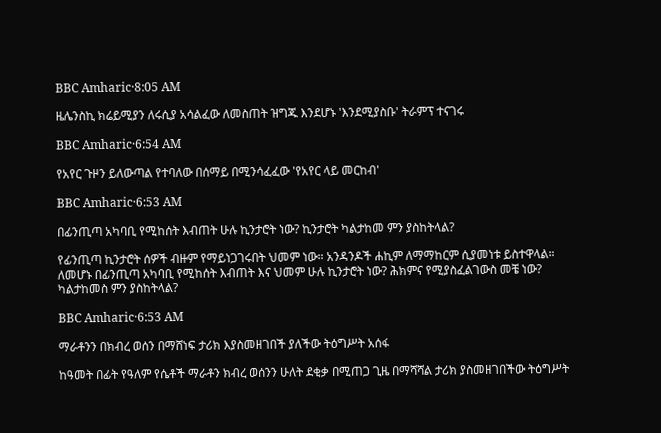BBC Amharic·8:05 AM

ዜሌንስኪ ክሬይሚያን ለሩሲያ አሳልፈው ለመስጠት ዝግጁ እንደሆኑ 'እንደሚያስቡ' ትራምፕ ተናገሩ

BBC Amharic·6:54 AM

የአየር ጉዞን ይለውጣል የተባለው በሰማይ በሚንሳፈፈው 'የአየር ላይ መርከብ'

BBC Amharic·6:53 AM

በፊንጢጣ አካባቢ የሚከሰት እብጠት ሁሉ ኪንታሮት ነው? ኪንታሮት ካልታከመ ምን ያስከትላል?

የፊንጢጣ ኪንታሮት ሰዎች ብዙም የማይነጋገሩበት ህመም ነው። አንዳንዶች ሐኪም ለማማከርም ሲያመነቱ ይስተዋላል። ለመሆኑ በፊንጢጣ አካባቢ የሚከሰት እብጠት እና ህመም ሁሉ ኪንታሮት ነው? ሕክምና የሚያስፈልገውስ መቼ ነው? ካልታከመስ ምን ያስከትላል?

BBC Amharic·6:53 AM

ማራቶንን በክብረ ወሰን በማሸነፍ ታሪክ እያስመዘገበች ያለችው ትዕግሥት አሰፋ

ከዓመት በፊት የዓለም የሴቶች ማራቶን ክብረ ወሰንን ሁለት ደቂቃ በሚጠጋ ጊዜ በማሻሻል ታሪክ ያስመዘገበችው ትዕግሥት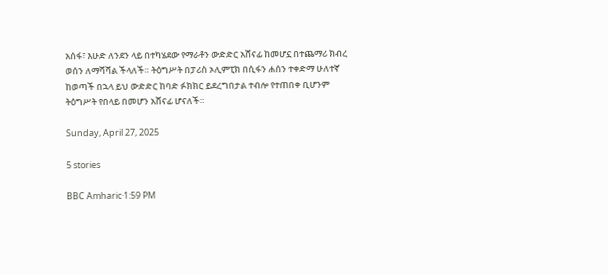አሰፋ፣ እሁድ ለንደን ላይ በተካሄደው የማራቶን ውድድር አሸናፊ ከመሆኗ በተጨማሪ ክብረ ወሰን ለማሻሻል ችላለች። ትዕግሥት በፓሪስ ኦሊምፒክ በሲፋን ሐሰን ተቀድማ ሁለተኛ ከወጣች በኋላ ይህ ውድድር ከባድ ፉክክር ይደረግበታል ተብሎ የተጠበቀ ቢሆንም ትዕግሥት የበላይ በመሆን አሸናፊ ሆናለች።

Sunday, April 27, 2025

5 stories

BBC Amharic·1:59 PM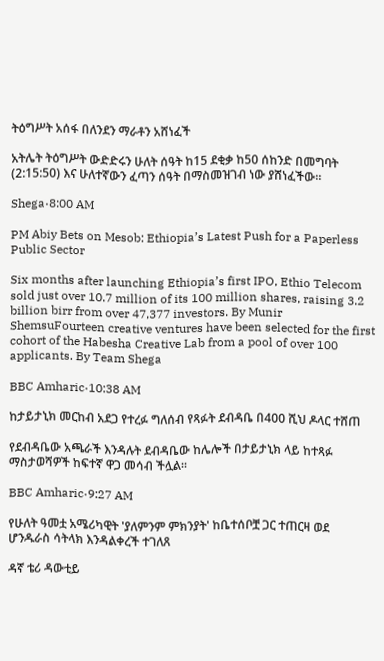ትዕግሥት አሰፋ በለንደን ማራቶን አሸነፈች

አትሌት ትዕግሥት ውድድሩን ሁለት ሰዓት ከ15 ደቂቃ ከ50 ሰከንድ በመግባት (2:15:50) እና ሁለተኛውን ፈጣን ሰዓት በማስመዝገብ ነው ያሸነፈችው።

Shega·8:00 AM

PM Abiy Bets on Mesob: Ethiopia’s Latest Push for a Paperless Public Sector

Six months after launching Ethiopia’s first IPO, Ethio Telecom sold just over 10.7 million of its 100 million shares, raising 3.2 billion birr from over 47,377 investors. By Munir ShemsuFourteen creative ventures have been selected for the first cohort of the Habesha Creative Lab from a pool of over 100 applicants. By Team Shega

BBC Amharic·10:38 AM

ከታይታኒክ መርከብ አደጋ የተረፉ ግለሰብ የጻፉት ደብዳቤ በ400 ሺህ ዶላር ተሸጠ

የደብዳቤው አጫራች እንዳሉት ደብዳቤው ከሌሎች በታይታኒክ ላይ ከተጻፉ ማስታወሻዎች ከፍተኛ ዋጋ መሳብ ችሏል።

BBC Amharic·9:27 AM

የሁለት ዓመቷ አሜሪካዊት 'ያለምንም ምክንያት' ከቤተሰቦቿ ጋር ተጠርዛ ወደ ሆንዱራስ ሳትላክ እንዳልቀረች ተገለጸ

ዳኛ ቴሪ ዳውቲይ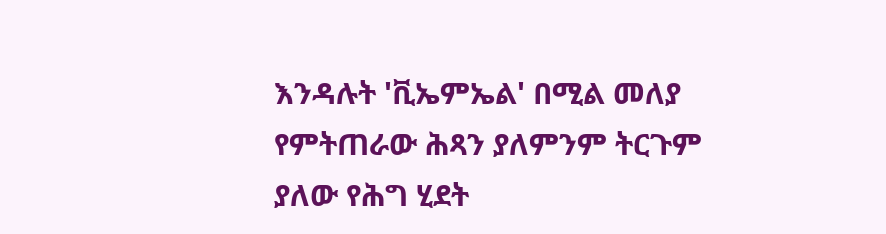እንዳሉት 'ቪኤምኤል' በሚል መለያ የምትጠራው ሕጻን ያለምንም ትርጉም ያለው የሕግ ሂደት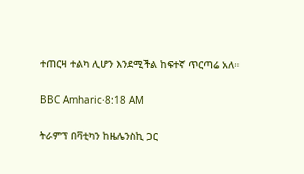ተጠርዛ ተልካ ሊሆን እንደሚችል ከፍተኛ ጥርጣሬ አለ።

BBC Amharic·8:18 AM

ትራምፕ በቫቲካን ከዜሌንስኪ ጋር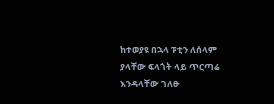ከተወያዩ በኋላ ፑቲን ለሰላም ያላቸው ፍላጎት ላይ ጥርጣሬ እንዳላቸው ገለፁ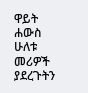ዋይት ሐውስ ሁለቱ መሪዎች ያደረጉትን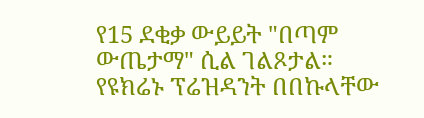የ15 ደቂቃ ውይይት "በጣም ውጤታማ" ሲል ገልጾታል። የዩክሬኑ ፕሬዝዳንት በበኩላቸው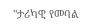"ታሪካዊ የመባል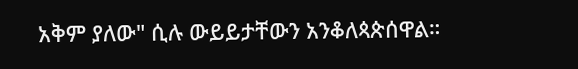አቅም ያለው" ሲሉ ውይይታቸውን አንቆለጳጵሰዋል።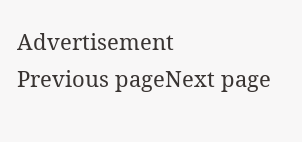Advertisement
Previous pageNext page